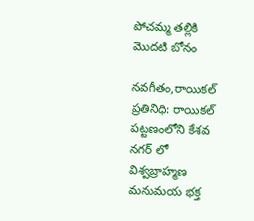పోచమ్మ తల్లికి మొదటి బోనం

నవగీతం,రాయికల్ ప్రతినిధి: రాయికల్ పట్టణంలోని కేశవ నగర్ లో విశ్వబ్రాహ్మణ మనుమయ భక్త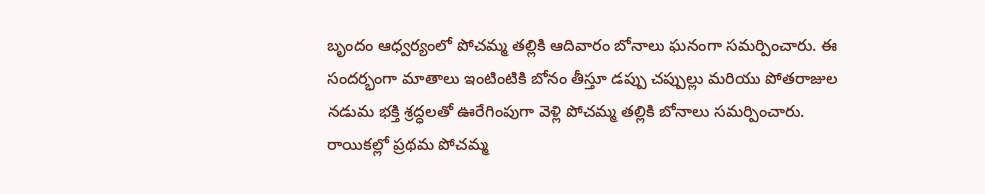బృందం ఆధ్వర్యంలో పోచమ్మ తల్లికి ఆదివారం బోనాలు ఘనంగా సమర్పించారు. ఈ సందర్భంగా మాతాలు ఇంటింటికి బోనం తీస్తూ డప్పు చప్పుల్లు మరియు పోతరాజుల నడుమ భక్తి శ్రద్ధలతో ఊరేగింపుగా వెళ్లి పోచమ్మ తల్లికి బోనాలు సమర్పించారు. రాయికల్లో ప్రథమ పోచమ్మ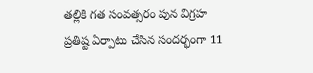తల్లికి గత సంవత్సరం పున విగ్రహ ప్రతిష్ట ఏర్పాటు చేసిన సందర్భంగా 11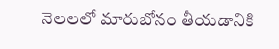నెలలలో మారుబోనం తీయడానికి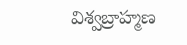విశ్వబ్రాహ్మణ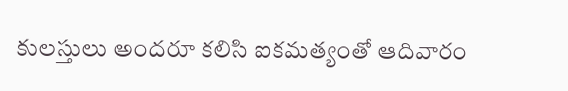కులస్తులు అందరూ కలిసి ఐకమత్యంతో ఆదివారం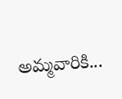అమ్మవారికి...